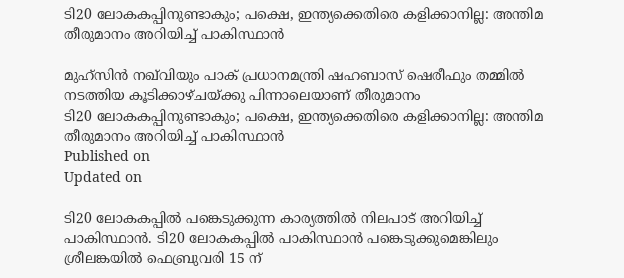ടി20 ലോകകപ്പിനുണ്ടാകും; പക്ഷെ, ഇന്ത്യക്കെതിരെ കളിക്കാനില്ല: അന്തിമ തീരുമാനം അറിയിച്ച് പാകിസ്ഥാന്‍

മുഹ്‌സിന്‍ നഖ്‌വിയും പാക് പ്രധാനമന്ത്രി ഷഹബാസ് ഷെരീഫും തമ്മില്‍ നടത്തിയ കൂടിക്കാഴ്ചയ്ക്കു പിന്നാലെയാണ് തീരുമാനം
ടി20 ലോകകപ്പിനുണ്ടാകും; പക്ഷെ, ഇന്ത്യക്കെതിരെ കളിക്കാനില്ല: അന്തിമ തീരുമാനം അറിയിച്ച് പാകിസ്ഥാന്‍
Published on
Updated on

ടി20 ലോകകപ്പില്‍ പങ്കെടുക്കുന്ന കാര്യത്തില്‍ നിലപാട് അറിയിച്ച് പാകിസ്ഥാന്‍. ടി20 ലോകകപ്പില്‍ പാകിസ്ഥാന്‍ പങ്കെടുക്കുമെങ്കിലും ശ്രീലങ്കയില്‍ ഫെബ്രുവരി 15 ന്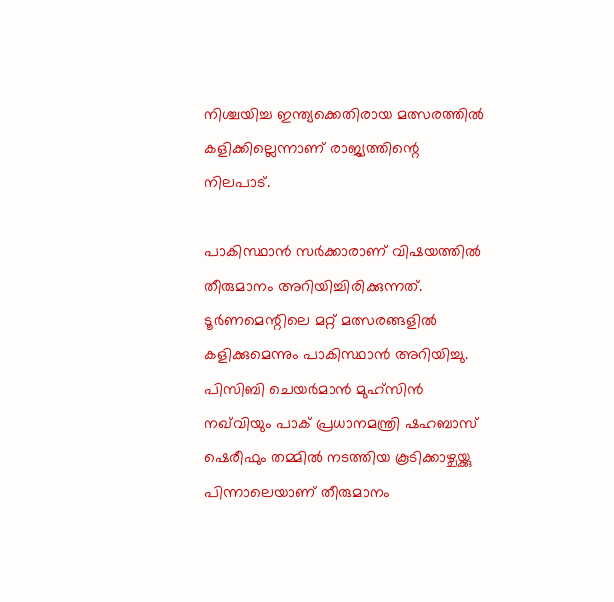നിശ്ചയിച്ച ഇന്ത്യക്കെതിരായ മത്സരത്തില്‍ കളിക്കില്ലെന്നാണ് രാജ്യത്തിന്റെ നിലപാട്.

പാകിസ്ഥാന്‍ സര്‍ക്കാരാണ് വിഷയത്തില്‍ തീരുമാനം അറിയിച്ചിരിക്കുന്നത്. ടൂര്‍ണമെന്റിലെ മറ്റ് മത്സരങ്ങളില്‍ കളിക്കുമെന്നും പാകിസ്ഥാന്‍ അറിയിച്ചു. പിസിബി ചെയര്‍മാന്‍ മുഹ്‌സിന്‍ നഖ്‌വിയും പാക് പ്രധാനമന്ത്രി ഷഹബാസ് ഷെരീഫും തമ്മില്‍ നടത്തിയ കൂടിക്കാഴ്ചയ്ക്കു പിന്നാലെയാണ് തീരുമാനം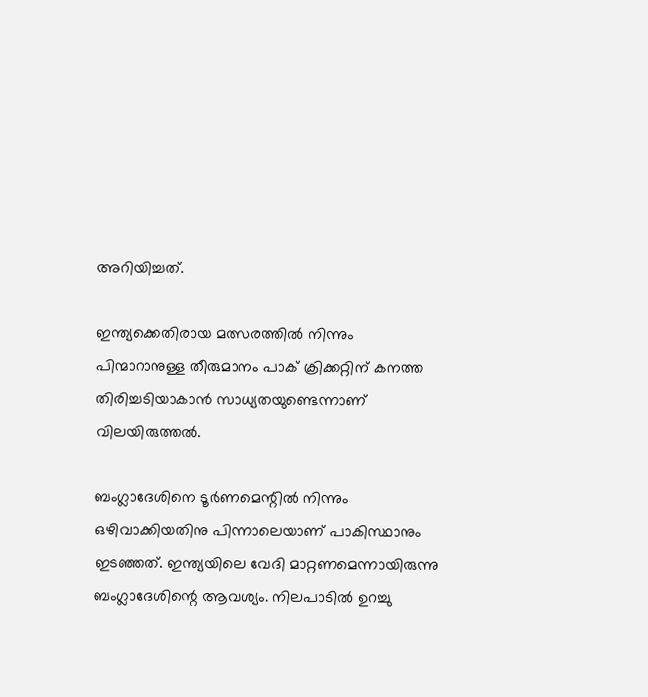അറിയിച്ചത്.

ഇന്ത്യക്കെതിരായ മത്സരത്തില്‍ നിന്നും പിന്മാറാനുള്ള തീരുമാനം പാക് ക്രിക്കറ്റിന് കനത്ത തിരിച്ചടിയാകാന്‍ സാധ്യതയുണ്ടെന്നാണ് വിലയിരുത്തല്‍.

ബംഗ്ലാദേശിനെ ടൂര്‍ണമെന്റില്‍ നിന്നും ഒഴിവാക്കിയതിനു പിന്നാലെയാണ് പാകിസ്ഥാനും ഇടഞ്ഞത്. ഇന്ത്യയിലെ വേദി മാറ്റണമെന്നായിരുന്നു ബംഗ്ലാദേശിന്റെ ആവശ്യം. നിലപാടില്‍ ഉറച്ചു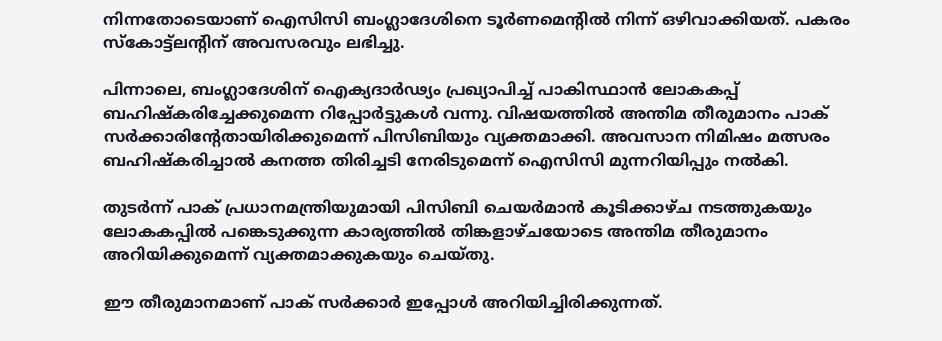നിന്നതോടെയാണ് ഐസിസി ബംഗ്ലാദേശിനെ ടൂര്‍ണമെന്റില്‍ നിന്ന് ഒഴിവാക്കിയത്. പകരം സ്‌കോട്ട്‌ലന്റിന് അവസരവും ലഭിച്ചു.

പിന്നാലെ, ബംഗ്ലാദേശിന് ഐക്യദാര്‍ഢ്യം പ്രഖ്യാപിച്ച് പാകിസ്ഥാന്‍ ലോകകപ്പ് ബഹിഷ്‌കരിച്ചേക്കുമെന്ന റിപ്പോര്‍ട്ടുകള്‍ വന്നു. വിഷയത്തില്‍ അന്തിമ തീരുമാനം പാക് സര്‍ക്കാരിന്റേതായിരിക്കുമെന്ന് പിസിബിയും വ്യക്തമാക്കി. അവസാന നിമിഷം മത്സരം ബഹിഷ്‌കരിച്ചാല്‍ കനത്ത തിരിച്ചടി നേരിടുമെന്ന് ഐസിസി മുന്നറിയിപ്പും നല്‍കി.

തുടര്‍ന്ന് പാക് പ്രധാനമന്ത്രിയുമായി പിസിബി ചെയര്‍മാന്‍ കൂടിക്കാഴ്ച നടത്തുകയും ലോകകപ്പില്‍ പങ്കെടുക്കുന്ന കാര്യത്തില്‍ തിങ്കളാഴ്ചയോടെ അന്തിമ തീരുമാനം അറിയിക്കുമെന്ന് വ്യക്തമാക്കുകയും ചെയ്തു.

ഈ തീരുമാനമാണ് പാക് സര്‍ക്കാര്‍ ഇപ്പോള്‍ അറിയിച്ചിരിക്കുന്നത്.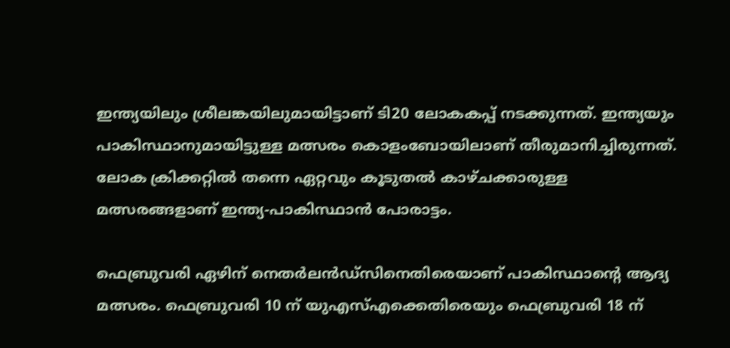ഇന്ത്യയിലും ശ്രീലങ്കയിലുമായിട്ടാണ് ടി20 ലോകകപ്പ് നടക്കുന്നത്. ഇന്ത്യയും പാകിസ്ഥാനുമായിട്ടുള്ള മത്സരം കൊളംബോയിലാണ് തീരുമാനിച്ചിരുന്നത്. ലോക ക്രിക്കറ്റില്‍ തന്നെ ഏറ്റവും കൂടുതല്‍ കാഴ്ചക്കാരുള്ള മത്സരങ്ങളാണ് ഇന്ത്യ-പാകിസ്ഥാന്‍ പോരാട്ടം.

ഫെബ്രുവരി ഏഴിന് നെതര്‍ലന്‍ഡ്‌സിനെതിരെയാണ് പാകിസ്ഥാന്റെ ആദ്യ മത്സരം. ഫെബ്രുവരി 10 ന് യുഎസ്എക്കെതിരെയും ഫെബ്രുവരി 18 ന്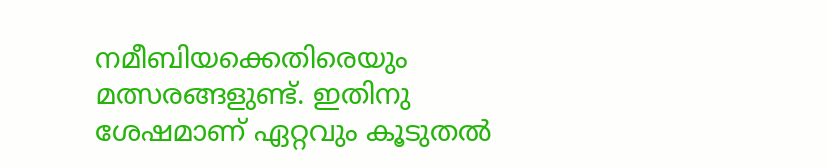നമീബിയക്കെതിരെയും മത്സരങ്ങളുണ്ട്. ഇതിനു ശേഷമാണ് ഏറ്റവും കൂടുതല്‍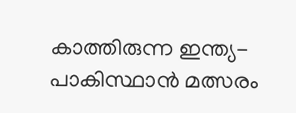കാത്തിരുന്ന ഇന്ത്യ-പാകിസ്ഥാന്‍ മത്സരം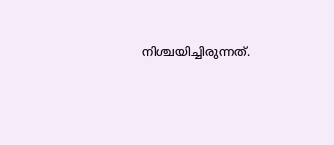നിശ്ചയിച്ചിരുന്നത്.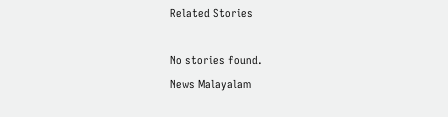Related Stories

No stories found.
News Malayalam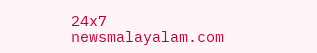24x7
newsmalayalam.com